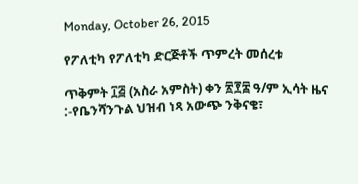Monday, October 26, 2015

የፖለቲካ የፖለቲካ ድርጅቶች ጥምረት መሰረቱ

ጥቅምት ፲፭ (አስራ አምስት) ቀን ፳፻፰ ዓ/ም ኢሳት ዜና :-የቤንሻንጉል ህዝብ ነጻ አውጭ ንቅናቄ፣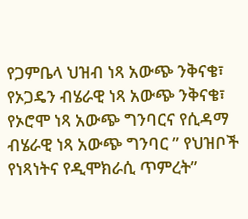የጋምቤላ ህዝብ ነጻ አውጭ ንቅናቄ፣ የኦጋዴን ብሄራዊ ነጻ አውጭ ንቅናቄ፣ የኦሮሞ ነጻ አውጭ ግንባርና የሲዳማ ብሄራዊ ነጻ አውጭ ግንባር ” የህዝቦች የነጻነትና የዲሞክራሲ ጥምረት”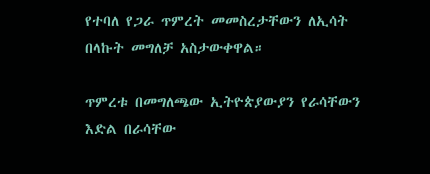የተባለ የጋራ ጥምረት መመስረታቸውን ለኢሳት በላኩት መግለቻ አስታውቀዋል።

ጥምረቱ በመግለጫው ኢትዮጵያውያን የራሳቸውን እድል በራሳቸው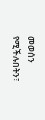መወሰን የሚችሉበትን፣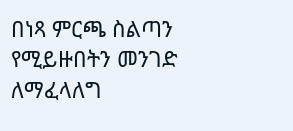በነጻ ምርጫ ስልጣን የሚይዙበትን መንገድ ለማፈላለግ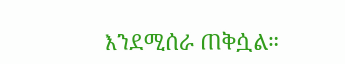እንደሚሰራ ጠቅሷል።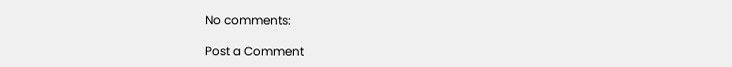No comments:

Post a Comment